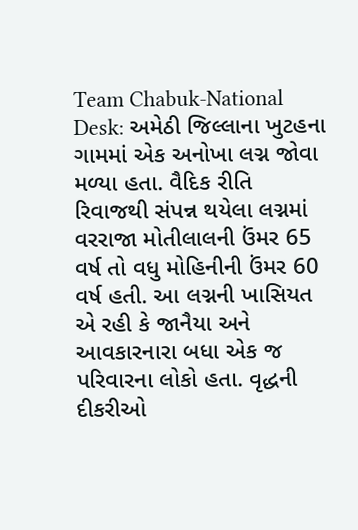Team Chabuk-National Desk: અમેઠી જિલ્લાના ખુટહના ગામમાં એક અનોખા લગ્ન જોવા મળ્યા હતા. વૈદિક રીતિ રિવાજથી સંપન્ન થયેલા લગ્નમાં વરરાજા મોતીલાલની ઉંમર 65 વર્ષ તો વધુ મોહિનીની ઉંમર 60 વર્ષ હતી. આ લગ્નની ખાસિયત એ રહી કે જાનૈયા અને આવકારનારા બધા એક જ પરિવારના લોકો હતા. વૃદ્ધની દીકરીઓ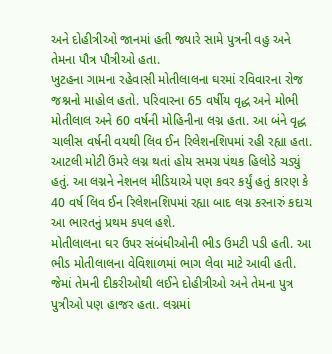અને દોહીત્રીઓ જાનમાં હતી જ્યારે સામે પુત્રની વહુ અને તેમના પૌત્ર પૌત્રીઓ હતા.
ખુટહના ગામના રહેવાસી મોતીલાલના ઘરમાં રવિવારના રોજ જશ્નનો માહોલ હતો. પરિવારના 65 વર્ષીય વૃદ્ધ અને મોભી મોતીલાલ અને 60 વર્ષની મોહિનીના લગ્ન હતા. આ બંને વૃદ્ધ ચાલીસ વર્ષની વયથી લિવ ઈન રિલેશનશિપમાં રહી રહ્યા હતા. આટલી મોટી ઉંમરે લગ્ન થતાં હોય સમગ્ર પંથક હિલોડે ચડ્યું હતું. આ લગ્નને નેશનલ મીડિયાએ પણ કવર કર્યું હતું કારણ કે 40 વર્ષ લિવ ઈન રિલેશનશિપમાં રહ્યા બાદ લગ્ન કરનારું કદાચ આ ભારતનું પ્રથમ કપલ હશે.
મોતીલાલના ઘર ઉપર સંબંધીઓની ભીડ ઉમટી પડી હતી. આ ભીડ મોતીલાલના વેવિશાળમાં ભાગ લેવા માટે આવી હતી. જેમાં તેમની દીકરીઓથી લઈને દોહીત્રીઓ અને તેમના પુત્ર પુત્રીઓ પણ હાજર હતા. લગ્નમાં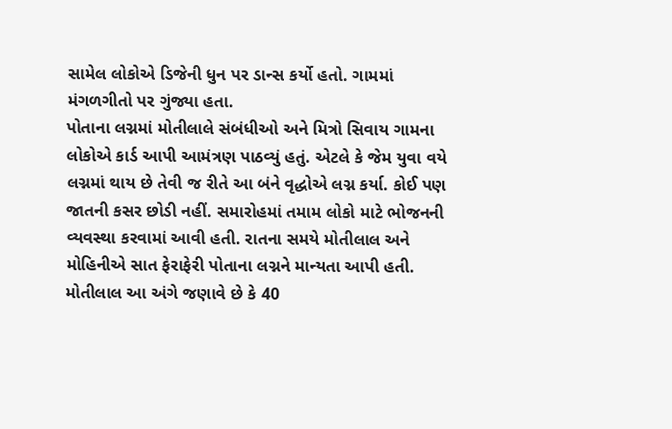સામેલ લોકોએ ડિજેની ધુન પર ડાન્સ કર્યો હતો. ગામમાં મંગળગીતો પર ગુંજ્યા હતા.
પોતાના લગ્નમાં મોતીલાલે સંબંધીઓ અને મિત્રો સિવાય ગામના લોકોએ કાર્ડ આપી આમંત્રણ પાઠવ્યું હતું. એટલે કે જેમ યુવા વયે લગ્નમાં થાય છે તેવી જ રીતે આ બંને વૃદ્ધોએ લગ્ન કર્યા. કોઈ પણ જાતની કસર છોડી નહીં. સમારોહમાં તમામ લોકો માટે ભોજનની વ્યવસ્થા કરવામાં આવી હતી. રાતના સમયે મોતીલાલ અને મોહિનીએ સાત ફેરાફેરી પોતાના લગ્નને માન્યતા આપી હતી.
મોતીલાલ આ અંગે જણાવે છે કે 40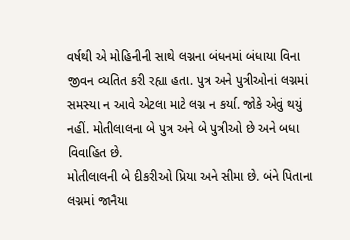વર્ષથી એ મોહિનીની સાથે લગ્નના બંધનમાં બંધાયા વિના જીવન વ્યતિત કરી રહ્યા હતા. પુત્ર અને પુત્રીઓનાં લગ્નમાં સમસ્યા ન આવે એટલા માટે લગ્ન ન કર્યા. જોકે એવું થયું નહીં. મોતીલાલના બે પુત્ર અને બે પુત્રીઓ છે અને બધા વિવાહિત છે.
મોતીલાલની બે દીકરીઓ પ્રિયા અને સીમા છે. બંને પિતાના લગ્નમાં જાનૈયા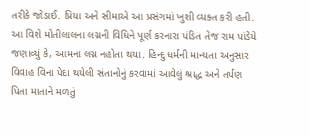તરીકે જોડાઈ. પ્રિયા અને સીમાએ આ પ્રસંગમાં ખુશી વ્યક્ત કરી હતી. આ વિશે મોતીલાલના લગ્નની વિધિને પૂર્ણ કરનારા પંડિત તેજ રામ પાંડેયે જણાવ્યું કે, આમના લગ્ન નહોતા થયા. હિન્દુ ધર્મની માન્યતા અનુસાર વિવાહ વિના પેદા થયેલી સંતાનોનું કરવામાં આવેલું શ્રાદ્ધ અને તર્પણ પિતા માતાને મળતું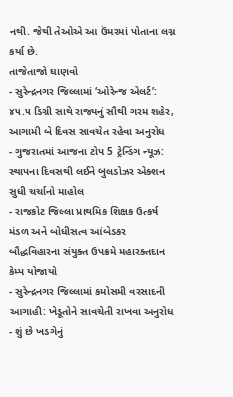નથી. જેથી તેઓએ આ ઉંમરમાં પોતાના લગ્ન કર્યા છે.
તાજેતાજો ઘાણવો
- સુરેન્દ્રનગર જિલ્લામાં ‘ઓરેન્જ એલર્ટ’: ૪૫.૫ ડિગ્રી સાથે રાજ્યનું સૌથી ગરમ શહેર, આગામી બે દિવસ સાવચેત રહેવા અનુરોધ
- ગુજરાતમાં આજના ટોપ 5 ટ્રેન્ડિંગ ન્યૂઝ: સ્થાપના દિવસથી લઈને બુલડોઝર એક્શન સુધી ચર્ચાનો માહોલ
- રાજકોટ જિલ્લા પ્રાથમિક શિક્ષક ઉત્કર્ષ મંડળ અને બોધીસત્વ આંબેડકર બૌદ્ધવિહારના સંયુક્ત ઉપક્રમે મહારક્તદાન કેમ્પ યોજાયો
- સુરેન્દ્રનગર જિલ્લામાં કમોસમી વરસાદની આગાહી: ખેડૂતોને સાવચેતી રાખવા અનુરોધ
- શું છે ખડગેનું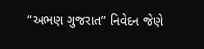“અભણ ગુજરાત” નિવેદન જેણે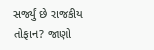સર્જ્યું છે રાજકીય તોફાન? જાણો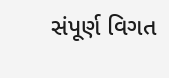સંપૂર્ણ વિગત